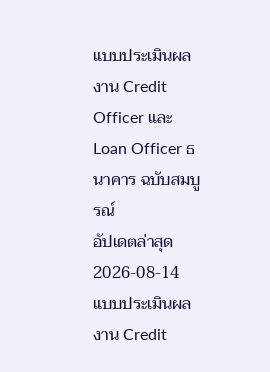แบบประเมินผลงาน Credit Officer และ Loan Officer ธนาคาร ฉบับสมบูรณ์
อัปเดตล่าสุด 2026-08-14
แบบประเมินผลงาน Credit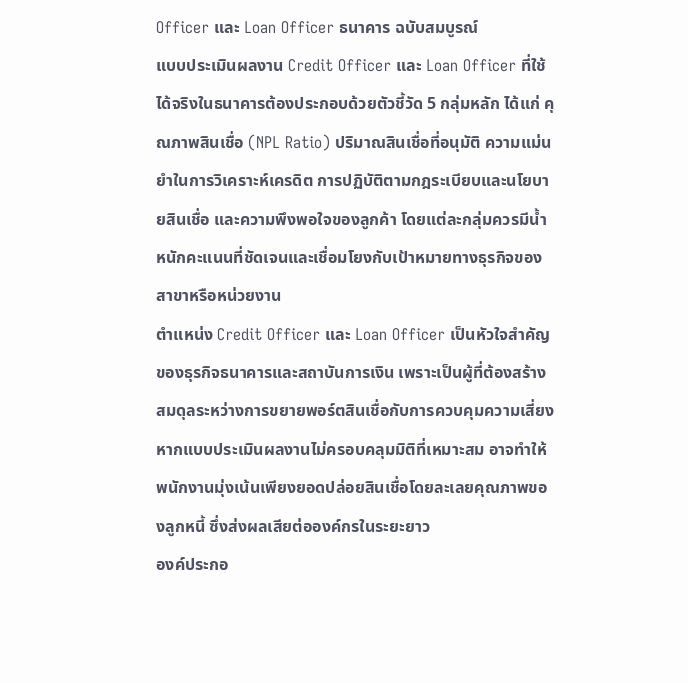Officer และ Loan Officer ธนาคาร ฉบับสมบูรณ์
แบบประเมินผลงาน Credit Officer และ Loan Officer ที่ใช้ได้จริงในธนาคารต้องประกอบด้วยตัวชี้วัด 5 กลุ่มหลัก ได้แก่ คุณภาพสินเชื่อ (NPL Ratio) ปริมาณสินเชื่อที่อนุมัติ ความแม่นยำในการวิเคราะห์เครดิต การปฏิบัติตามกฎระเบียบและนโยบายสินเชื่อ และความพึงพอใจของลูกค้า โดยแต่ละกลุ่มควรมีน้ำหนักคะแนนที่ชัดเจนและเชื่อมโยงกับเป้าหมายทางธุรกิจของสาขาหรือหน่วยงาน
ตำแหน่ง Credit Officer และ Loan Officer เป็นหัวใจสำคัญของธุรกิจธนาคารและสถาบันการเงิน เพราะเป็นผู้ที่ต้องสร้างสมดุลระหว่างการขยายพอร์ตสินเชื่อกับการควบคุมความเสี่ยง หากแบบประเมินผลงานไม่ครอบคลุมมิติที่เหมาะสม อาจทำให้พนักงานมุ่งเน้นเพียงยอดปล่อยสินเชื่อโดยละเลยคุณภาพของลูกหนี้ ซึ่งส่งผลเสียต่อองค์กรในระยะยาว
องค์ประกอ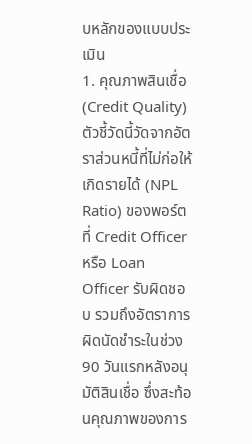บหลักของแบบประเมิน
1. คุณภาพสินเชื่อ (Credit Quality)
ตัวชี้วัดนี้วัดจากอัตราส่วนหนี้ที่ไม่ก่อให้เกิดรายได้ (NPL Ratio) ของพอร์ตที่ Credit Officer หรือ Loan Officer รับผิดชอบ รวมถึงอัตราการผิดนัดชำระในช่วง 90 วันแรกหลังอนุมัติสินเชื่อ ซึ่งสะท้อนคุณภาพของการ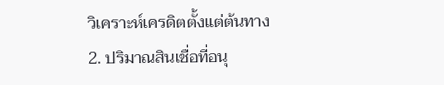วิเคราะห์เครดิตตั้งแต่ต้นทาง
2. ปริมาณสินเชื่อที่อนุ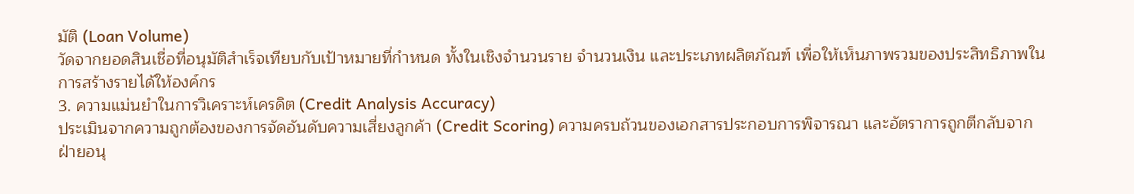มัติ (Loan Volume)
วัดจากยอดสินเชื่อที่อนุมัติสำเร็จเทียบกับเป้าหมายที่กำหนด ทั้งในเชิงจำนวนราย จำนวนเงิน และประเภทผลิตภัณฑ์ เพื่อให้เห็นภาพรวมของประสิทธิภาพในการสร้างรายได้ให้องค์กร
3. ความแม่นยำในการวิเคราะห์เครดิต (Credit Analysis Accuracy)
ประเมินจากความถูกต้องของการจัดอันดับความเสี่ยงลูกค้า (Credit Scoring) ความครบถ้วนของเอกสารประกอบการพิจารณา และอัตราการถูกตีกลับจากฝ่ายอนุ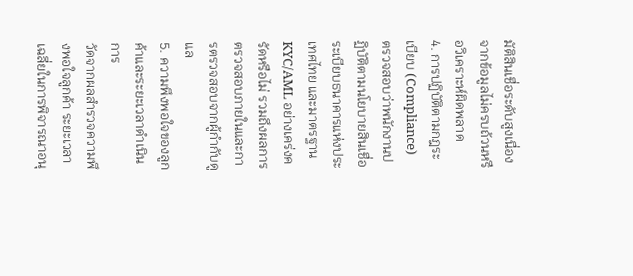มัติสินเชื่อระดับสูงเนื่องจากข้อมูลไม่ครบถ้วนหรือวิเคราะห์ผิดพลาด
4. การปฏิบัติตามกฎระเบียบ (Compliance)
ตรวจสอบว่าพนักงานปฏิบัติตามนโยบายสินเชื่อ ระเบียบธนาคารแห่งประเทศไทย และมาตรฐาน KYC/AML อย่างเคร่งครัดหรือไม่ รวมถึงผลการตรวจสอบภายในและการตรวจสอบจากผู้กำกับดูแล
5. ความพึงพอใจของลูกค้าและระยะเวลาดำเนินการ
วัดจากผลสำรวจความพึงพอใจลูกค้า ระยะเวลาเฉลี่ยในการพิจารณาอนุ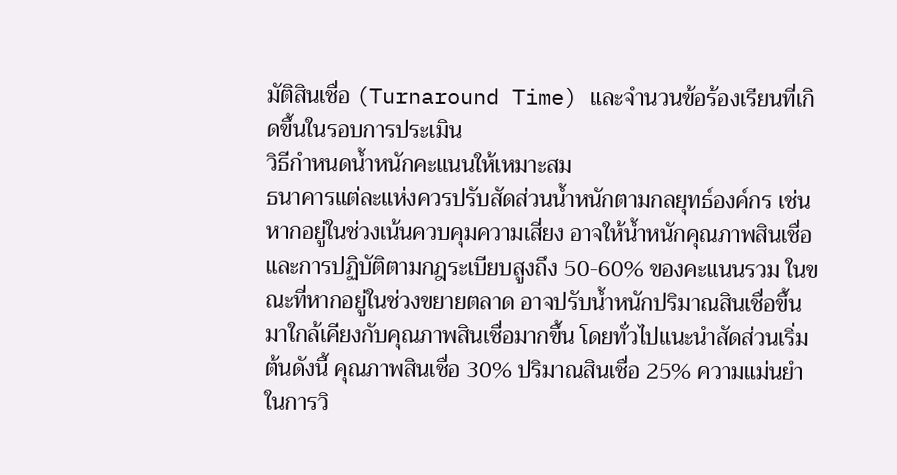มัติสินเชื่อ (Turnaround Time) และจำนวนข้อร้องเรียนที่เกิดขึ้นในรอบการประเมิน
วิธีกำหนดน้ำหนักคะแนนให้เหมาะสม
ธนาคารแต่ละแห่งควรปรับสัดส่วนน้ำหนักตามกลยุทธ์องค์กร เช่น หากอยู่ในช่วงเน้นควบคุมความเสี่ยง อาจให้น้ำหนักคุณภาพสินเชื่อและการปฏิบัติตามกฎระเบียบสูงถึง 50-60% ของคะแนนรวม ในขณะที่หากอยู่ในช่วงขยายตลาด อาจปรับน้ำหนักปริมาณสินเชื่อขึ้นมาใกล้เคียงกับคุณภาพสินเชื่อมากขึ้น โดยทั่วไปแนะนำสัดส่วนเริ่มต้นดังนี้ คุณภาพสินเชื่อ 30% ปริมาณสินเชื่อ 25% ความแม่นยำในการวิ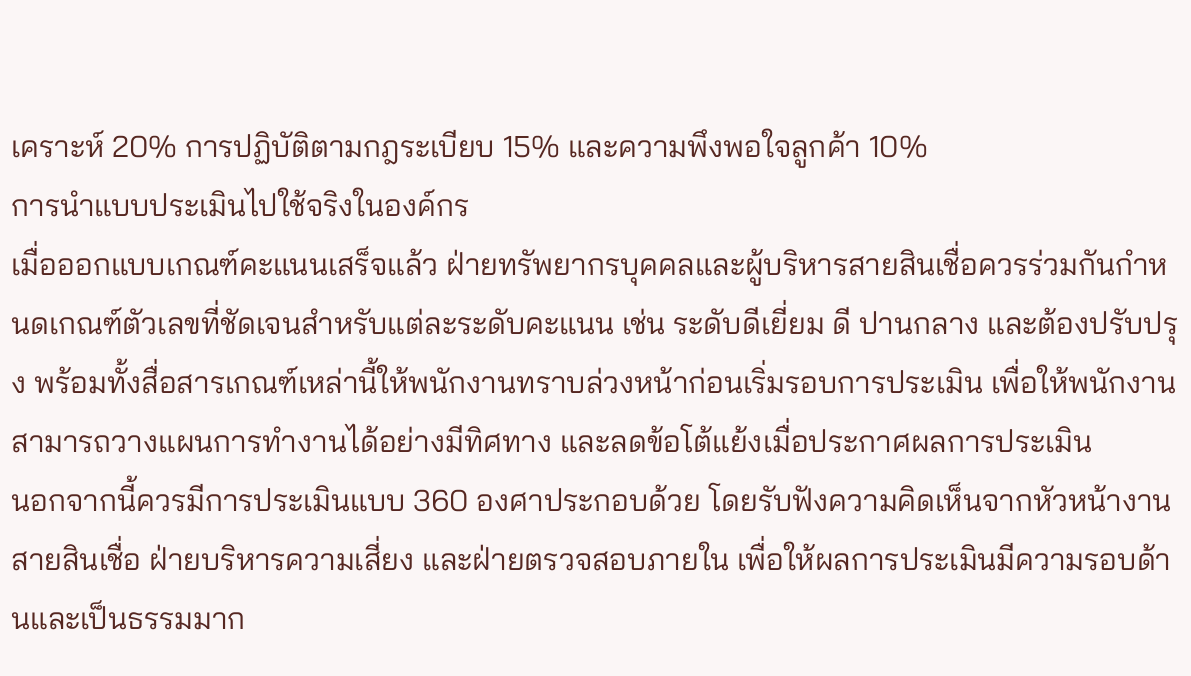เคราะห์ 20% การปฏิบัติตามกฎระเบียบ 15% และความพึงพอใจลูกค้า 10%
การนำแบบประเมินไปใช้จริงในองค์กร
เมื่อออกแบบเกณฑ์คะแนนเสร็จแล้ว ฝ่ายทรัพยากรบุคคลและผู้บริหารสายสินเชื่อควรร่วมกันกำหนดเกณฑ์ตัวเลขที่ชัดเจนสำหรับแต่ละระดับคะแนน เช่น ระดับดีเยี่ยม ดี ปานกลาง และต้องปรับปรุง พร้อมทั้งสื่อสารเกณฑ์เหล่านี้ให้พนักงานทราบล่วงหน้าก่อนเริ่มรอบการประเมิน เพื่อให้พนักงานสามารถวางแผนการทำงานได้อย่างมีทิศทาง และลดข้อโต้แย้งเมื่อประกาศผลการประเมิน
นอกจากนี้ควรมีการประเมินแบบ 360 องศาประกอบด้วย โดยรับฟังความคิดเห็นจากหัวหน้างานสายสินเชื่อ ฝ่ายบริหารความเสี่ยง และฝ่ายตรวจสอบภายใน เพื่อให้ผลการประเมินมีความรอบด้านและเป็นธรรมมาก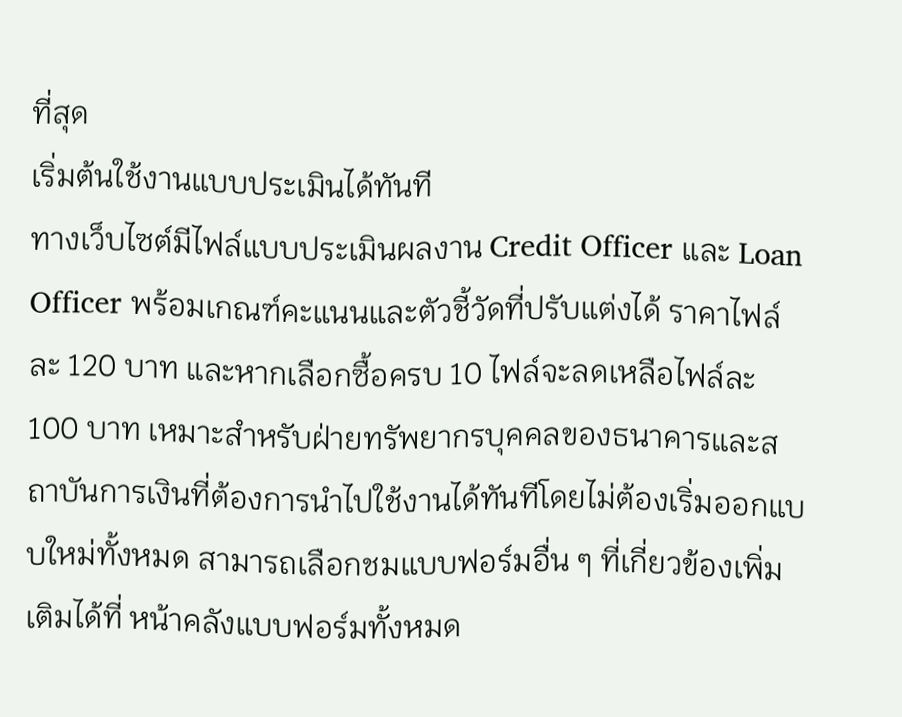ที่สุด
เริ่มต้นใช้งานแบบประเมินได้ทันที
ทางเว็บไซต์มีไฟล์แบบประเมินผลงาน Credit Officer และ Loan Officer พร้อมเกณฑ์คะแนนและตัวชี้วัดที่ปรับแต่งได้ ราคาไฟล์ละ 120 บาท และหากเลือกซื้อครบ 10 ไฟล์จะลดเหลือไฟล์ละ 100 บาท เหมาะสำหรับฝ่ายทรัพยากรบุคคลของธนาคารและสถาบันการเงินที่ต้องการนำไปใช้งานได้ทันทีโดยไม่ต้องเริ่มออกแบบใหม่ทั้งหมด สามารถเลือกชมแบบฟอร์มอื่น ๆ ที่เกี่ยวข้องเพิ่มเติมได้ที่ หน้าคลังแบบฟอร์มทั้งหมด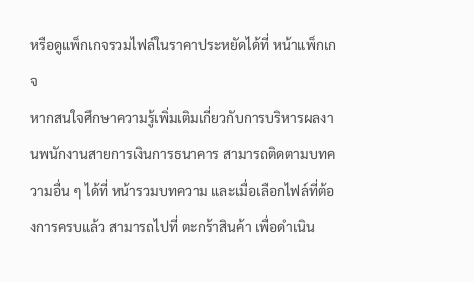หรือดูแพ็กเกจรวมไฟล์ในราคาประหยัดได้ที่ หน้าแพ็กเกจ
หากสนใจศึกษาความรู้เพิ่มเติมเกี่ยวกับการบริหารผลงานพนักงานสายการเงินการธนาคาร สามารถติดตามบทความอื่น ๆ ได้ที่ หน้ารวมบทความ และเมื่อเลือกไฟล์ที่ต้องการครบแล้ว สามารถไปที่ ตะกร้าสินค้า เพื่อดำเนิน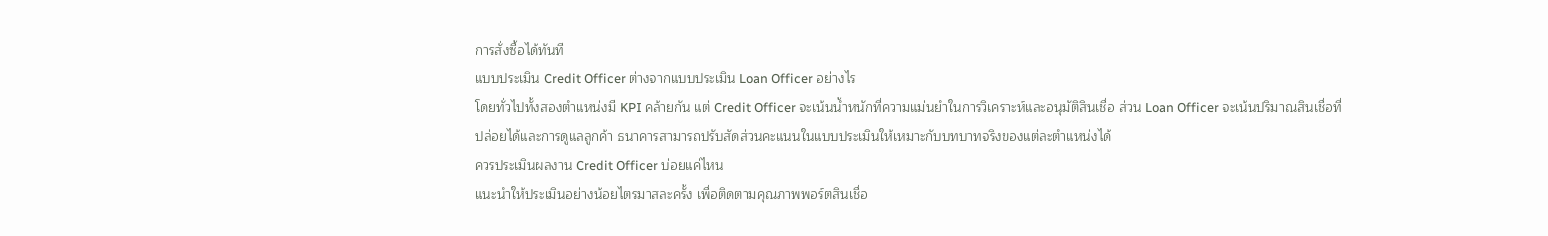การสั่งซื้อได้ทันที
แบบประเมิน Credit Officer ต่างจากแบบประเมิน Loan Officer อย่างไร
โดยทั่วไปทั้งสองตำแหน่งมี KPI คล้ายกัน แต่ Credit Officer จะเน้นน้ำหนักที่ความแม่นยำในการวิเคราะห์และอนุมัติสินเชื่อ ส่วน Loan Officer จะเน้นปริมาณสินเชื่อที่ปล่อยได้และการดูแลลูกค้า ธนาคารสามารถปรับสัดส่วนคะแนนในแบบประเมินให้เหมาะกับบทบาทจริงของแต่ละตำแหน่งได้
ควรประเมินผลงาน Credit Officer บ่อยแค่ไหน
แนะนำให้ประเมินอย่างน้อยไตรมาสละครั้ง เพื่อติดตามคุณภาพพอร์ตสินเชื่อ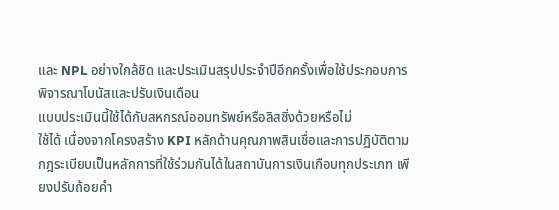และ NPL อย่างใกล้ชิด และประเมินสรุปประจำปีอีกครั้งเพื่อใช้ประกอบการพิจารณาโบนัสและปรับเงินเดือน
แบบประเมินนี้ใช้ได้กับสหกรณ์ออมทรัพย์หรือลิสซิ่งด้วยหรือไม่
ใช้ได้ เนื่องจากโครงสร้าง KPI หลักด้านคุณภาพสินเชื่อและการปฏิบัติตามกฎระเบียบเป็นหลักการที่ใช้ร่วมกันได้ในสถาบันการเงินเกือบทุกประเภท เพียงปรับถ้อยคำ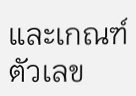และเกณฑ์ตัวเลข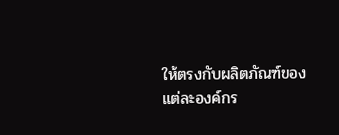ให้ตรงกับผลิตภัณฑ์ของแต่ละองค์กร